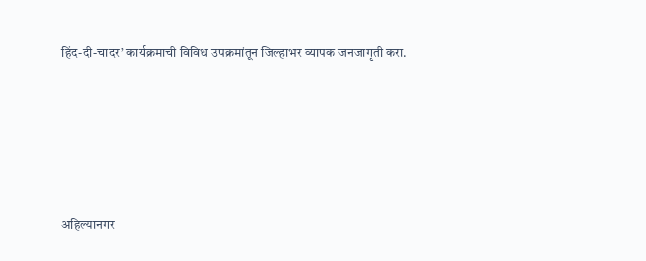हिंद-दी-चादर’ कार्यक्रमाची विविध उपक्रमांतून जिल्हाभर व्यापक जनजागृती करा.





अहिल्यानगर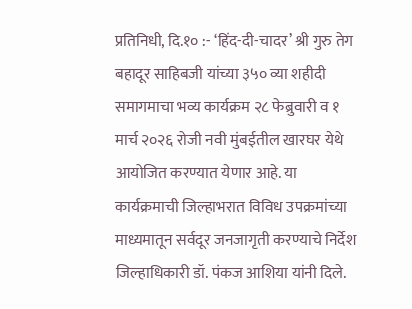प्रतिनिधी, दि.१० :- ‘हिंद-दी-चादर’ श्री गुरु तेग बहादूर साहिबजी यांच्या ३५० व्या शहीदी समागमाचा भव्य कार्यक्रम २८ फेब्रुवारी व १ मार्च २०२६ रोजी नवी मुंबईतील खारघर येथे आयोजित करण्यात येणार आहे. या कार्यक्रमाची जिल्हाभरात विविध उपक्रमांच्या माध्यमातून सर्वदूर जनजागृती करण्याचे निर्देश जिल्हाधिकारी डॉ. पंकज आशिया यांनी दिले.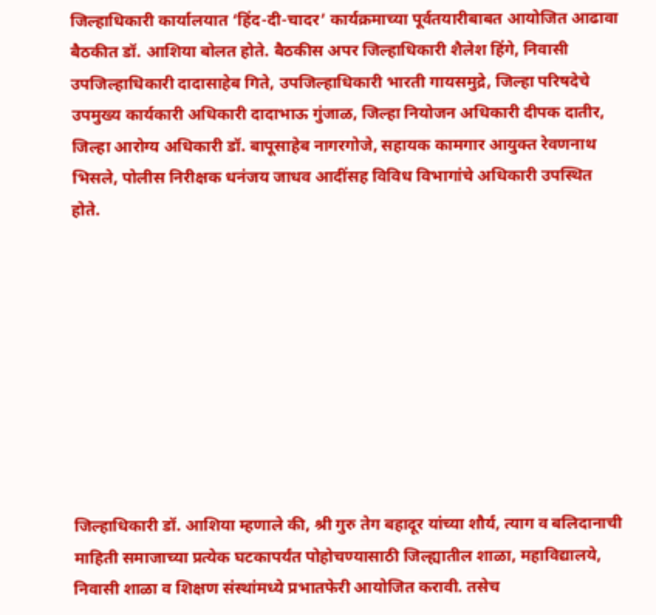जिल्हाधिकारी कार्यालयात ‘हिंद-दी-चादर’ कार्यक्रमाच्या पूर्वतयारीबाबत आयोजित आढावा बैठकीत डॉ. आशिया बोलत होते. बैठकीस अपर जिल्हाधिकारी शैलेश हिंगे, निवासी उपजिल्हाधिकारी दादासाहेब गिते, उपजिल्हाधिकारी भारती गायसमुद्रे, जिल्हा परिषदेचे उपमुख्य कार्यकारी अधिकारी दादाभाऊ गुंजाळ, जिल्हा नियोजन अधिकारी दीपक दातीर, जिल्हा आरोग्य अधिकारी डॉ. बापूसाहेब नागरगोजे, सहायक कामगार आयुक्त रेवणनाथ भिसले, पोलीस निरीक्षक धनंजय जाधव आदींसह विविध विभागांचे अधिकारी उपस्थित होते.









जिल्हाधिकारी डॉ. आशिया म्हणाले की, श्री गुरु तेग बहादूर यांच्या शौर्य, त्याग व बलिदानाची माहिती समाजाच्या प्रत्येक घटकापर्यंत पोहोचण्यासाठी जिल्ह्यातील शाळा, महाविद्यालये, निवासी शाळा व शिक्षण संस्थांमध्ये प्रभातफेरी आयोजित करावी. तसेच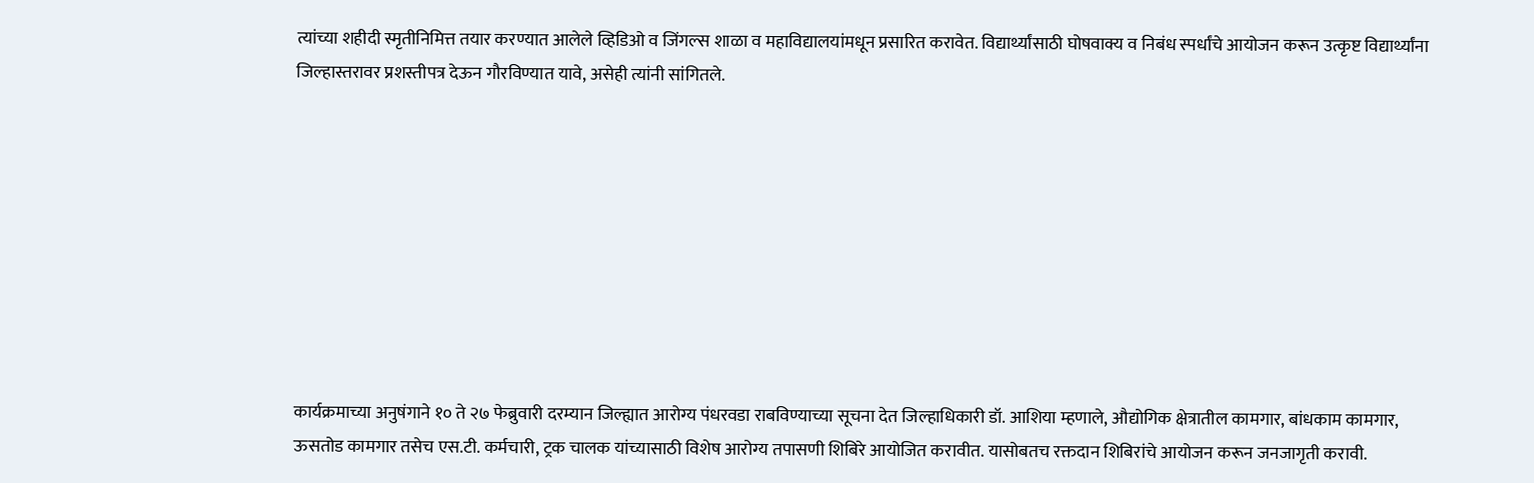त्यांच्या शहीदी स्मृतीनिमित्त तयार करण्यात आलेले व्हिडिओ व जिंगल्स शाळा व महाविद्यालयांमधून प्रसारित करावेत. विद्यार्थ्यांसाठी घोषवाक्य व निबंध स्पर्धांचे आयोजन करून उत्कृष्ट विद्यार्थ्यांना जिल्हास्तरावर प्रशस्तीपत्र देऊन गौरविण्यात यावे, असेही त्यांनी सांगितले.









कार्यक्रमाच्या अनुषंगाने १० ते २७ फेब्रुवारी दरम्यान जिल्ह्यात आरोग्य पंधरवडा राबविण्याच्या सूचना देत जिल्हाधिकारी डॉ. आशिया म्हणाले, औद्योगिक क्षेत्रातील कामगार, बांधकाम कामगार, ऊसतोड कामगार तसेच एस.टी. कर्मचारी, ट्रक चालक यांच्यासाठी विशेष आरोग्य तपासणी शिबिरे आयोजित करावीत. यासोबतच रक्तदान शिबिरांचे आयोजन करून जनजागृती करावी.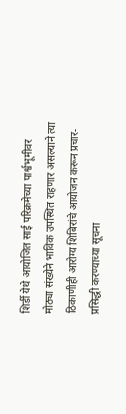शिर्डी येथे आयोजित साई परिक्रमेच्या पार्श्वभूमीवर मोठ्या संख्येने भाविक उपस्थित राहणार असल्याने त्या ठिकाणीही आरोग्य शिबिरांचे आयोजन करून प्रचार-प्रसिद्धी करण्याच्या सूचना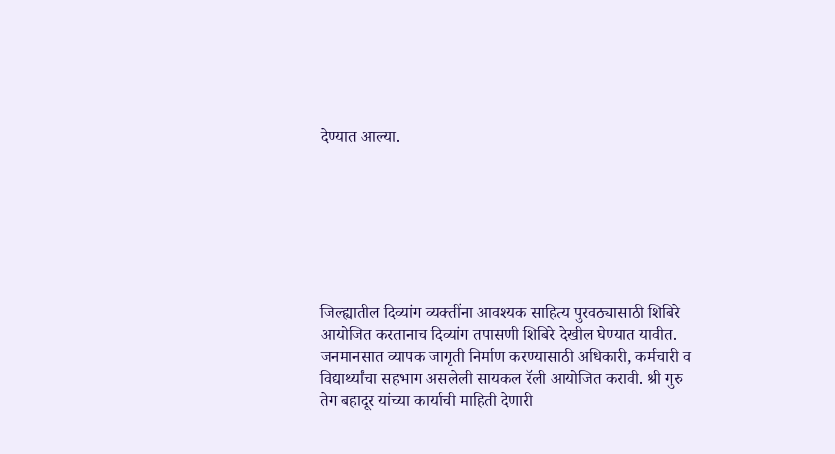देण्यात आल्या.







जिल्ह्यातील दिव्यांग व्यक्तींना आवश्यक साहित्य पुरवठ्यासाठी शिबिरे आयोजित करतानाच दिव्यांग तपासणी शिबिरे देखील घेण्यात यावीत. जनमानसात व्यापक जागृती निर्माण करण्यासाठी अधिकारी, कर्मचारी व विद्यार्थ्यांचा सहभाग असलेली सायकल रॅली आयोजित करावी. श्री गुरु तेग बहादूर यांच्या कार्याची माहिती देणारी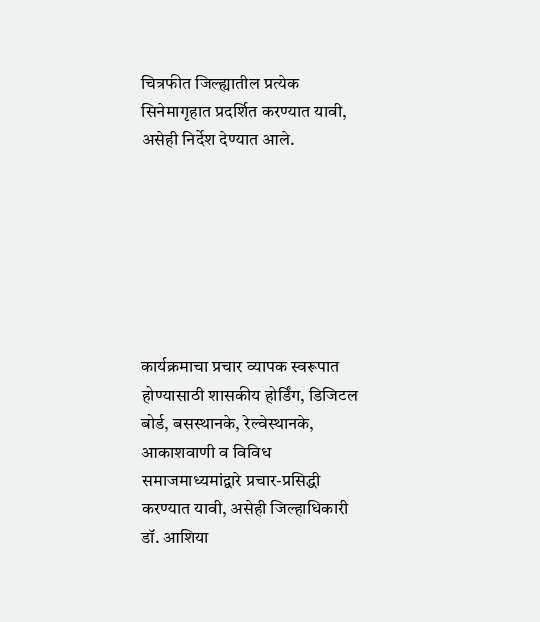चित्रफीत जिल्ह्यातील प्रत्येक सिनेमागृहात प्रदर्शित करण्यात यावी, असेही निर्देश देण्यात आले.







कार्यक्रमाचा प्रचार व्यापक स्वरूपात होण्यासाठी शासकीय होर्डिंग, डिजिटल बोर्ड, बसस्थानके, रेल्वेस्थानके, आकाशवाणी व विविध समाजमाध्यमांद्वारे प्रचार-प्रसिद्धी करण्यात यावी, असेही जिल्हाधिकारी डॉ. आशिया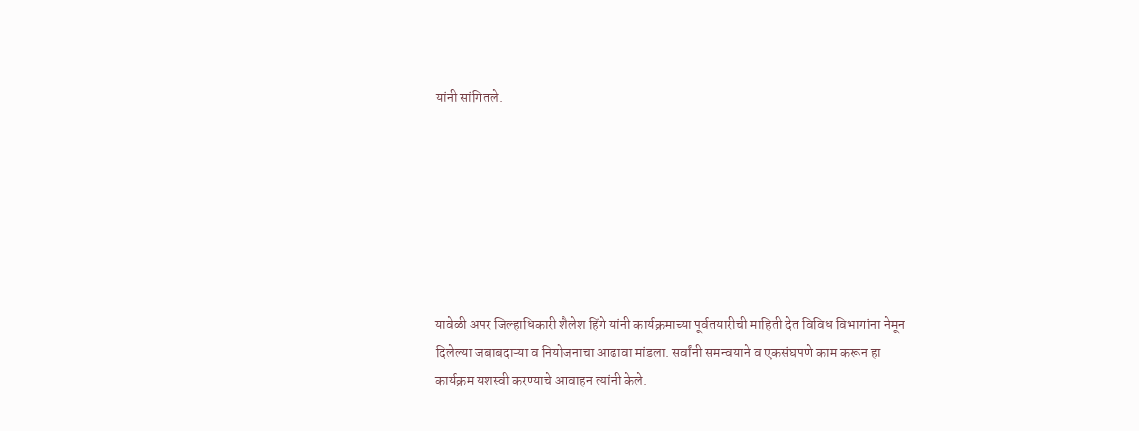यांनी सांगितले.







यावेळी अपर जिल्हाधिकारी शैलेश हिंगे यांनी कार्यक्रमाच्या पूर्वतयारीची माहिती देत विविध विभागांना नेमून दिलेल्या जबाबदाऱ्या व नियोजनाचा आढावा मांडला. सर्वांनी समन्वयाने व एकसंघपणे काम करून हा कार्यक्रम यशस्वी करण्याचे आवाहन त्यांनी केले.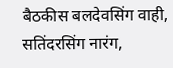बैठकीस बलदेवसिंग वाही, सतिंदरसिंग नारंग,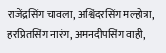राजेंद्रसिंग चावला, अश्विंदरसिंग मल्होत्रा, हरप्रितसिंग नारंग, अमनदीपसिंग वाही,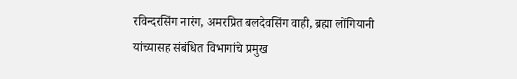रविन्दरसिंग नारंग, अमरप्रित बलदेवसिंग वाही, ब्रह्मा लोंगियानी यांच्यासह संबंधित विभागांचे प्रमुख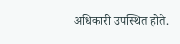अधिकारी उपस्थित होते.